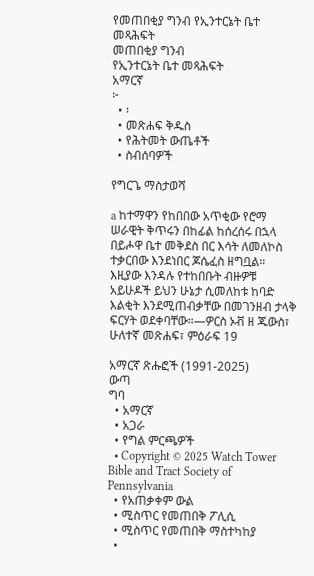የመጠበቂያ ግንብ የኢንተርኔት ቤተ መጻሕፍት
መጠበቂያ ግንብ
የኢንተርኔት ቤተ መጻሕፍት
አማርኛ
፦
  • ፡
  • መጽሐፍ ቅዱስ
  • የሕትመት ውጤቶች
  • ስብሰባዎች

የግርጌ ማስታወሻ

a ከተማዋን የከበበው አጥቂው የሮማ ሠራዊት ቅጥሩን በከፊል ከሰረሰሩ በኋላ በይሖዋ ቤተ መቅደስ በር እሳት ለመለኮስ ተቃርበው እንደነበር ጆሴፈስ ዘግቧል። እዚያው እንዳሉ የተከበቡት ብዙዎቹ አይሁዶች ይህን ሁኔታ ሲመለከቱ ከባድ እልቂት እንደሚጠብቃቸው በመገንዘብ ታላቅ ፍርሃት ወደቀባቸው።—ዎርስ ኦቭ ዘ ጁውስ፣ ሁለተኛ መጽሐፍ፣ ምዕራፍ 19

አማርኛ ጽሑፎች (1991-2025)
ውጣ
ግባ
  • አማርኛ
  • አጋራ
  • የግል ምርጫዎች
  • Copyright © 2025 Watch Tower Bible and Tract Society of Pennsylvania
  • የአጠቃቀም ውል
  • ሚስጥር የመጠበቅ ፖሊሲ
  • ሚስጥር የመጠበቅ ማስተካከያ
  •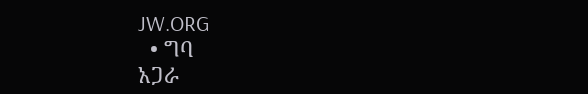JW.ORG
  • ግባ
አጋራ